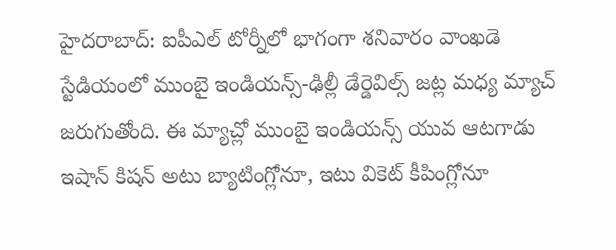హైదరాబాద్: ఐపీఎల్ టోర్నీలో భాగంగా శనివారం వాంఖడె స్టేడియంలో ముంబై ఇండియన్స్-ఢిల్లీ డేర్డెవిల్స్ జట్ల మధ్య మ్యాచ్ జరుగుతోంది. ఈ మ్యాచ్లో ముంబై ఇండియన్స్ యువ ఆటగాడు ఇషాన్ కిషన్ అటు బ్యాటింగ్లోనూ, ఇటు వికెట్ కీపింగ్లోనూ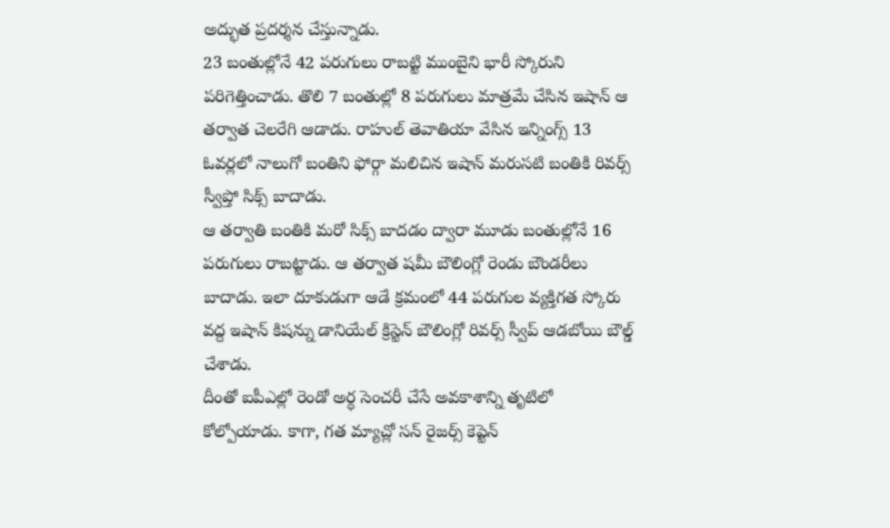అద్భుత ప్రదర్శన చేస్తున్నాడు.
23 బంతుల్లోనే 42 పరుగులు రాబట్టి ముంబైని భారీ స్కోరుని పరిగెత్తించాడు. తొలి 7 బంతుల్లో 8 పరుగులు మాత్రమే చేసిన ఇషాన్ ఆ తర్వాత చెలరేగి ఆడాడు. రాహుల్ తెవాతియా వేసిన ఇన్నింగ్స్ 13 ఓవర్లలో నాలుగో బంతిని ఫోర్గా మలిచిన ఇషాన్ మరుసటి బంతికి రివర్స్ స్వీప్తో సిక్స్ బాదాడు.
ఆ తర్వాతి బంతికి మరో సిక్స్ బాదడం ద్వారా మూడు బంతుల్లోనే 16 పరుగులు రాబట్టాడు. ఆ తర్వాత షమీ బౌలింగ్లో రెండు బౌండరీలు బాదాడు. ఇలా దూకుడుగా ఆడే క్రమంలో 44 పరుగుల వ్యక్తిగత స్కోరు వద్ద ఇషాన్ కిషన్ను డానియేల్ క్రిస్టెన్ బౌలింగ్లో రివర్స్ స్వీప్ ఆడబోయి బౌల్డ్ చేశాడు.
దీంతో ఐపీఎల్లో రెండో అర్ధ సెంచరీ చేసే అవకాశాన్ని తృటిలో కోల్పోయాడు. కాగా, గత మ్యాచ్లో సన్ రైజర్స్ కెప్టెన్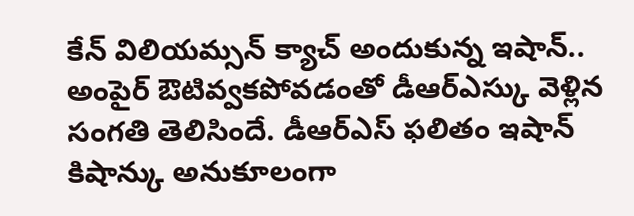కేన్ విలియమ్సన్ క్యాచ్ అందుకున్న ఇషాన్.. అంపైర్ ఔటివ్వకపోవడంతో డీఆర్ఎస్కు వెళ్లిన సంగతి తెలిసిందే. డీఆర్ఎస్ ఫలితం ఇషాన్ కిషాన్కు అనుకూలంగా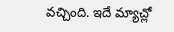వచ్చింది. ఇదే మ్యాచ్లో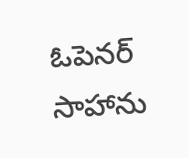ఓపెనర్ సాహాను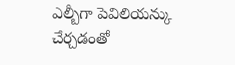ఎల్బీగా పెవిలియన్కు చేర్చడంతో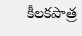కీలకపాత్ర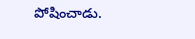పోషించాడు.